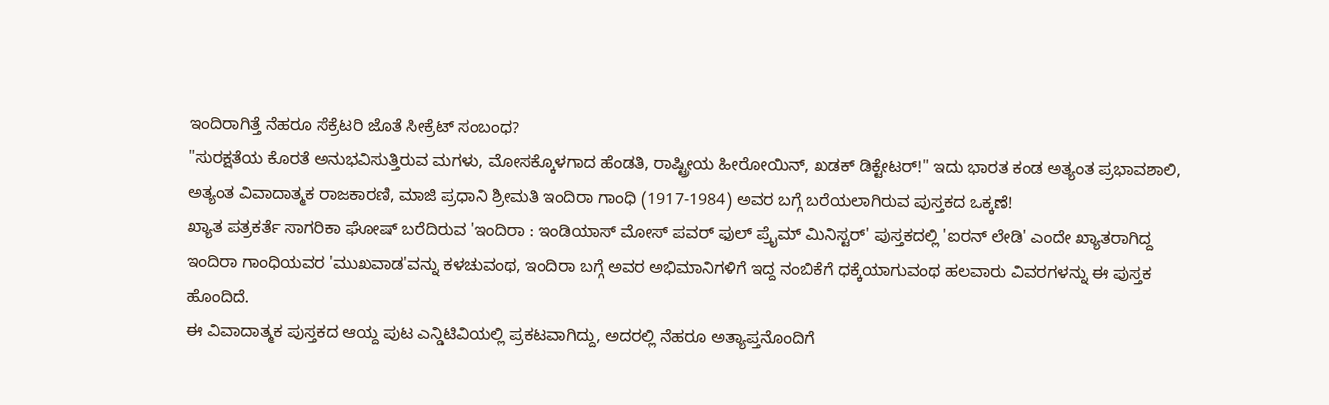ಇಂದಿರಾಗಿತ್ತೆ ನೆಹರೂ ಸೆಕ್ರೆಟರಿ ಜೊತೆ ಸೀಕ್ರೆಟ್ ಸಂಬಂಧ?
"ಸುರಕ್ಷತೆಯ ಕೊರತೆ ಅನುಭವಿಸುತ್ತಿರುವ ಮಗಳು, ಮೋಸಕ್ಕೊಳಗಾದ ಹೆಂಡತಿ, ರಾಷ್ಟ್ರೀಯ ಹೀರೋಯಿನ್, ಖಡಕ್ ಡಿಕ್ಟೇಟರ್!" ಇದು ಭಾರತ ಕಂಡ ಅತ್ಯಂತ ಪ್ರಭಾವಶಾಲಿ, ಅತ್ಯಂತ ವಿವಾದಾತ್ಮಕ ರಾಜಕಾರಣಿ, ಮಾಜಿ ಪ್ರಧಾನಿ ಶ್ರೀಮತಿ ಇಂದಿರಾ ಗಾಂಧಿ (1917-1984) ಅವರ ಬಗ್ಗೆ ಬರೆಯಲಾಗಿರುವ ಪುಸ್ತಕದ ಒಕ್ಕಣೆ!
ಖ್ಯಾತ ಪತ್ರಕರ್ತೆ ಸಾಗರಿಕಾ ಘೋಷ್ ಬರೆದಿರುವ 'ಇಂದಿರಾ : ಇಂಡಿಯಾಸ್ ಮೋಸ್ ಪವರ್ ಫುಲ್ ಪ್ರೈಮ್ ಮಿನಿಸ್ಟರ್' ಪುಸ್ತಕದಲ್ಲಿ 'ಐರನ್ ಲೇಡಿ' ಎಂದೇ ಖ್ಯಾತರಾಗಿದ್ದ ಇಂದಿರಾ ಗಾಂಧಿಯವರ 'ಮುಖವಾಡ'ವನ್ನು ಕಳಚುವಂಥ, ಇಂದಿರಾ ಬಗ್ಗೆ ಅವರ ಅಭಿಮಾನಿಗಳಿಗೆ ಇದ್ದ ನಂಬಿಕೆಗೆ ಧಕ್ಕೆಯಾಗುವಂಥ ಹಲವಾರು ವಿವರಗಳನ್ನು ಈ ಪುಸ್ತಕ ಹೊಂದಿದೆ.
ಈ ವಿವಾದಾತ್ಮಕ ಪುಸ್ತಕದ ಆಯ್ದ ಪುಟ ಎನ್ಡಿಟಿವಿಯಲ್ಲಿ ಪ್ರಕಟವಾಗಿದ್ದು, ಅದರಲ್ಲಿ ನೆಹರೂ ಅತ್ಯಾಪ್ತನೊಂದಿಗೆ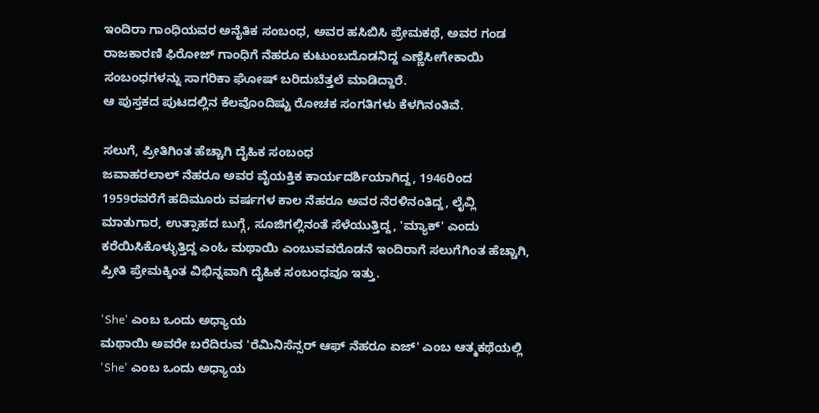ಇಂದಿರಾ ಗಾಂಧಿಯವರ ಅನೈತಿಕ ಸಂಬಂಧ, ಅವರ ಹಸಿಬಿಸಿ ಪ್ರೇಮಕಥೆ, ಅವರ ಗಂಡ ರಾಜಕಾರಣಿ ಫಿರೋಜ್ ಗಾಂಧಿಗೆ ನೆಹರೂ ಕುಟುಂಬದೊಡನಿದ್ದ ಎಣ್ಣೆಸೀಗೇಕಾಯಿ ಸಂಬಂಧಗಳನ್ನು ಸಾಗರಿಕಾ ಘೋಷ್ ಬರಿದುಬೆತ್ತಲೆ ಮಾಡಿದ್ದಾರೆ.
ಆ ಪುಸ್ತಕದ ಪುಟದಲ್ಲಿನ ಕೆಲವೊಂದಿಷ್ಟು ರೋಚಕ ಸಂಗತಿಗಳು ಕೆಳಗಿನಂತಿವೆ.

ಸಲುಗೆ, ಪ್ರೀತಿಗಿಂತ ಹೆಚ್ಚಾಗಿ ದೈಹಿಕ ಸಂಬಂಧ
ಜವಾಹರಲಾಲ್ ನೆಹರೂ ಅವರ ವೈಯಕ್ತಿಕ ಕಾರ್ಯದರ್ಶಿಯಾಗಿದ್ದ, 1946ರಿಂದ 1959ರವರೆಗೆ ಹದಿಮೂರು ವರ್ಷಗಳ ಕಾಲ ನೆಹರೂ ಅವರ ನೆರಳಿನಂತಿದ್ದ, ಲೈವ್ಲಿ ಮಾತುಗಾರ, ಉತ್ಸಾಹದ ಬುಗ್ಗೆ, ಸೂಜಿಗಲ್ಲಿನಂತೆ ಸೆಳೆಯುತ್ತಿದ್ದ, 'ಮ್ಯಾಕ್' ಎಂದು ಕರೆಯಿಸಿಕೊಳ್ಳುತ್ತಿದ್ದ ಎಂಓ ಮಥಾಯಿ ಎಂಬುವವರೊಡನೆ ಇಂದಿರಾಗೆ ಸಲುಗೆಗಿಂತ ಹೆಚ್ಚಾಗಿ, ಪ್ರೀತಿ ಪ್ರೇಮಕ್ಕಿಂತ ವಿಭಿನ್ನವಾಗಿ ದೈಹಿಕ ಸಂಬಂಧವೂ ಇತ್ತು.

'She' ಎಂಬ ಒಂದು ಅಧ್ಯಾಯ
ಮಥಾಯಿ ಅವರೇ ಬರೆದಿರುವ 'ರೆಮಿನಿಸೆನ್ಸರ್ ಆಫ್ ನೆಹರೂ ಏಜ್' ಎಂಬ ಆತ್ಮಕಥೆಯಲ್ಲಿ 'She' ಎಂಬ ಒಂದು ಅಧ್ಯಾಯ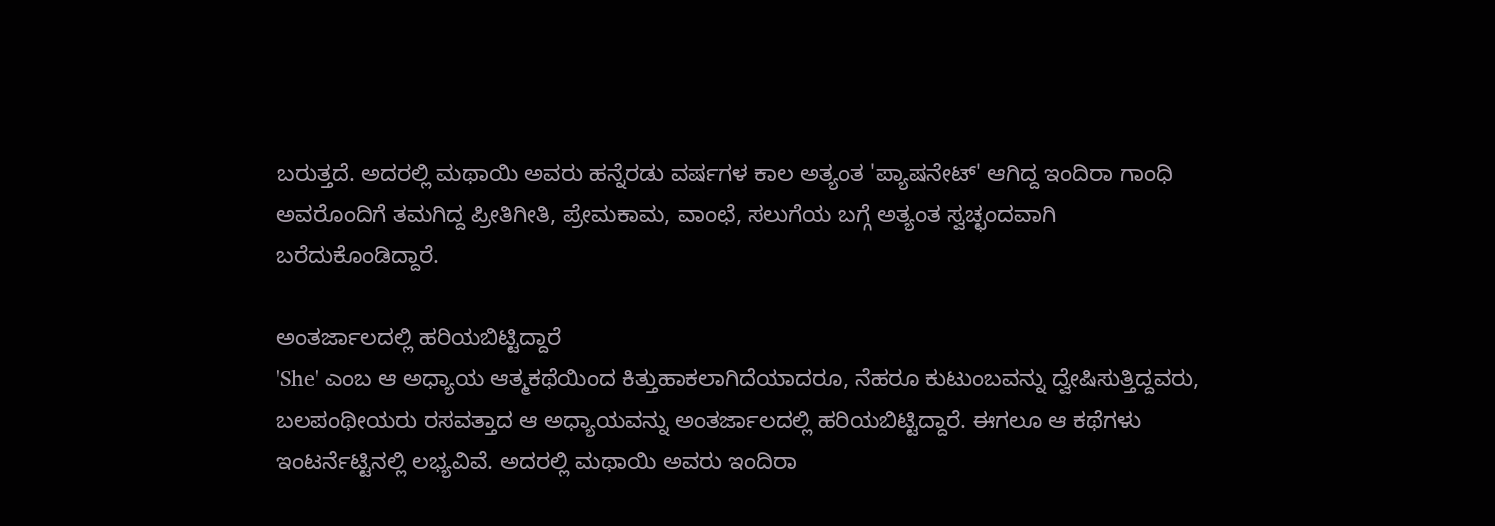ಬರುತ್ತದೆ. ಅದರಲ್ಲಿ ಮಥಾಯಿ ಅವರು ಹನ್ನೆರಡು ವರ್ಷಗಳ ಕಾಲ ಅತ್ಯಂತ 'ಪ್ಯಾಷನೇಟ್' ಆಗಿದ್ದ ಇಂದಿರಾ ಗಾಂಧಿ ಅವರೊಂದಿಗೆ ತಮಗಿದ್ದ ಪ್ರೀತಿಗೀತಿ, ಪ್ರೇಮಕಾಮ, ವಾಂಛೆ, ಸಲುಗೆಯ ಬಗ್ಗೆ ಅತ್ಯಂತ ಸ್ವಚ್ಛಂದವಾಗಿ ಬರೆದುಕೊಂಡಿದ್ದಾರೆ.

ಅಂತರ್ಜಾಲದಲ್ಲಿ ಹರಿಯಬಿಟ್ಟಿದ್ದಾರೆ
'She' ಎಂಬ ಆ ಅಧ್ಯಾಯ ಆತ್ಮಕಥೆಯಿಂದ ಕಿತ್ತುಹಾಕಲಾಗಿದೆಯಾದರೂ, ನೆಹರೂ ಕುಟುಂಬವನ್ನು ದ್ವೇಷಿಸುತ್ತಿದ್ದವರು, ಬಲಪಂಥೀಯರು ರಸವತ್ತಾದ ಆ ಅಧ್ಯಾಯವನ್ನು ಅಂತರ್ಜಾಲದಲ್ಲಿ ಹರಿಯಬಿಟ್ಟಿದ್ದಾರೆ. ಈಗಲೂ ಆ ಕಥೆಗಳು ಇಂಟರ್ನೆಟ್ಟಿನಲ್ಲಿ ಲಭ್ಯವಿವೆ. ಅದರಲ್ಲಿ ಮಥಾಯಿ ಅವರು ಇಂದಿರಾ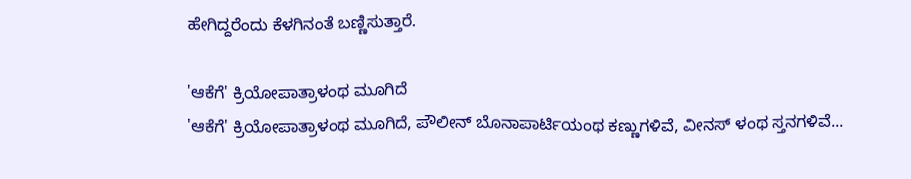ಹೇಗಿದ್ದರೆಂದು ಕೆಳಗಿನಂತೆ ಬಣ್ಣಿಸುತ್ತಾರೆ.

'ಆಕೆಗೆ' ಕ್ರಿಯೋಪಾತ್ರಾಳಂಥ ಮೂಗಿದೆ
'ಆಕೆಗೆ' ಕ್ರಿಯೋಪಾತ್ರಾಳಂಥ ಮೂಗಿದೆ, ಪೌಲೀನ್ ಬೊನಾಪಾರ್ಟಿಯಂಥ ಕಣ್ಣುಗಳಿವೆ, ವೀನಸ್ ಳಂಥ ಸ್ತನಗಳಿವೆ...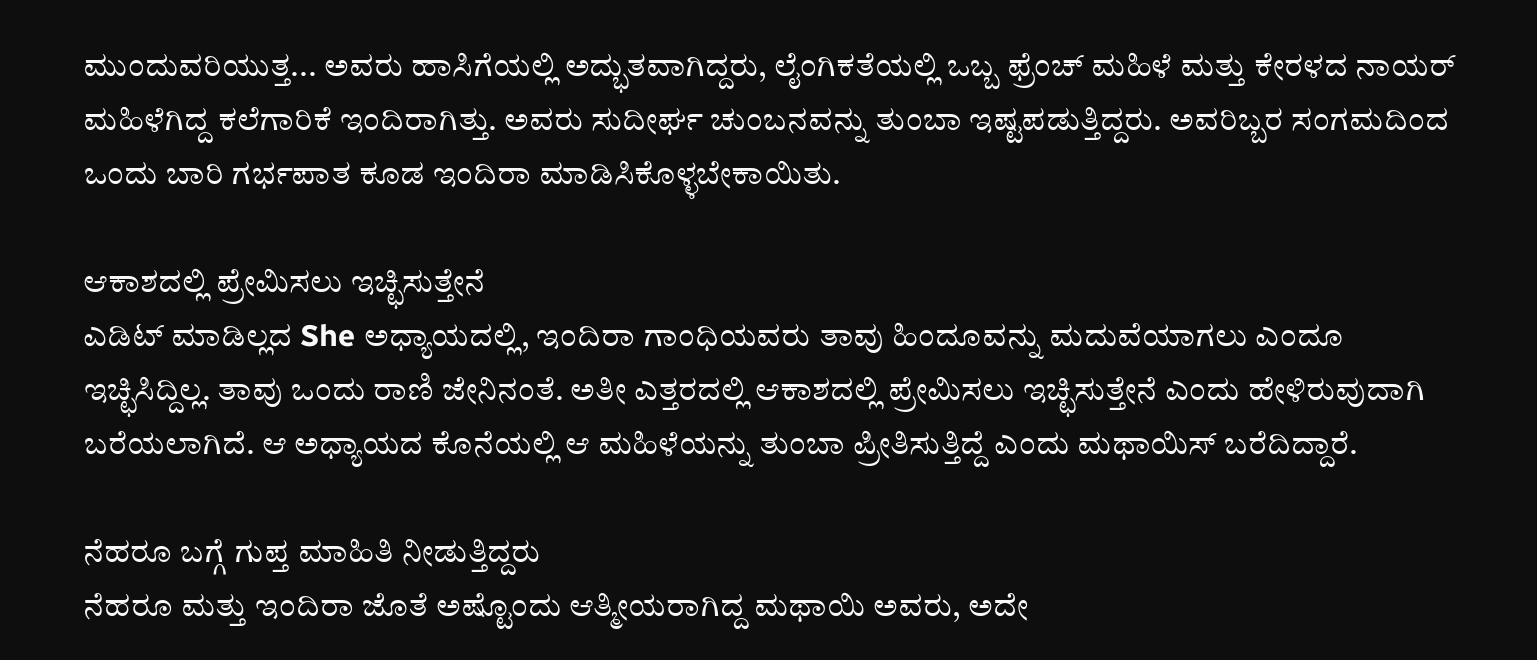ಮುಂದುವರಿಯುತ್ತ... ಅವರು ಹಾಸಿಗೆಯಲ್ಲಿ ಅದ್ಭುತವಾಗಿದ್ದರು, ಲೈಂಗಿಕತೆಯಲ್ಲಿ ಒಬ್ಬ ಫ್ರೆಂಚ್ ಮಹಿಳೆ ಮತ್ತು ಕೇರಳದ ನಾಯರ್ ಮಹಿಳೆಗಿದ್ದ ಕಲೆಗಾರಿಕೆ ಇಂದಿರಾಗಿತ್ತು. ಅವರು ಸುದೀರ್ಘ ಚುಂಬನವನ್ನು ತುಂಬಾ ಇಷ್ಟಪಡುತ್ತಿದ್ದರು. ಅವರಿಬ್ಬರ ಸಂಗಮದಿಂದ ಒಂದು ಬಾರಿ ಗರ್ಭಪಾತ ಕೂಡ ಇಂದಿರಾ ಮಾಡಿಸಿಕೊಳ್ಳಬೇಕಾಯಿತು.

ಆಕಾಶದಲ್ಲಿ ಪ್ರೇಮಿಸಲು ಇಚ್ಛಿಸುತ್ತೇನೆ
ಎಡಿಟ್ ಮಾಡಿಲ್ಲದ She ಅಧ್ಯಾಯದಲ್ಲಿ, ಇಂದಿರಾ ಗಾಂಧಿಯವರು ತಾವು ಹಿಂದೂವನ್ನು ಮದುವೆಯಾಗಲು ಎಂದೂ ಇಚ್ಛಿಸಿದ್ದಿಲ್ಲ. ತಾವು ಒಂದು ರಾಣಿ ಜೇನಿನಂತೆ. ಅತೀ ಎತ್ತರದಲ್ಲಿ ಆಕಾಶದಲ್ಲಿ ಪ್ರೇಮಿಸಲು ಇಚ್ಛಿಸುತ್ತೇನೆ ಎಂದು ಹೇಳಿರುವುದಾಗಿ ಬರೆಯಲಾಗಿದೆ. ಆ ಅಧ್ಯಾಯದ ಕೊನೆಯಲ್ಲಿ ಆ ಮಹಿಳೆಯನ್ನು ತುಂಬಾ ಪ್ರೀತಿಸುತ್ತಿದ್ದೆ ಎಂದು ಮಥಾಯಿಸ್ ಬರೆದಿದ್ದಾರೆ.

ನೆಹರೂ ಬಗ್ಗೆ ಗುಪ್ತ ಮಾಹಿತಿ ನೀಡುತ್ತಿದ್ದರು
ನೆಹರೂ ಮತ್ತು ಇಂದಿರಾ ಜೊತೆ ಅಷ್ಟೊಂದು ಆತ್ಮೀಯರಾಗಿದ್ದ ಮಥಾಯಿ ಅವರು, ಅದೇ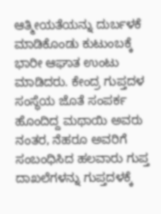ಆತ್ಮೀಯತೆಯನ್ನು ದುರ್ಬಳಕೆ ಮಾಡಿಕೊಂಡು ಕುಟುಂಬಕ್ಕೆ ಭಾರೀ ಆಘಾತ ಉಂಟು ಮಾಡಿದರು. ಕೇಂದ್ರ ಗುಪ್ತದಳ ಸಂಸ್ಥೆಯ ಜೊತೆ ಸಂಪರ್ಕ ಹೊಂದಿದ್ದ ಮಥಾಯಿ ಅವರು ನಂತರ, ನೆಹರೂ ಅವರಿಗೆ ಸಂಬಂಧಿಸಿದ ಹಲವಾರು ಗುಪ್ತ ದಾಖಲೆಗಳನ್ನು ಗುಪ್ತದಳಕ್ಕೆ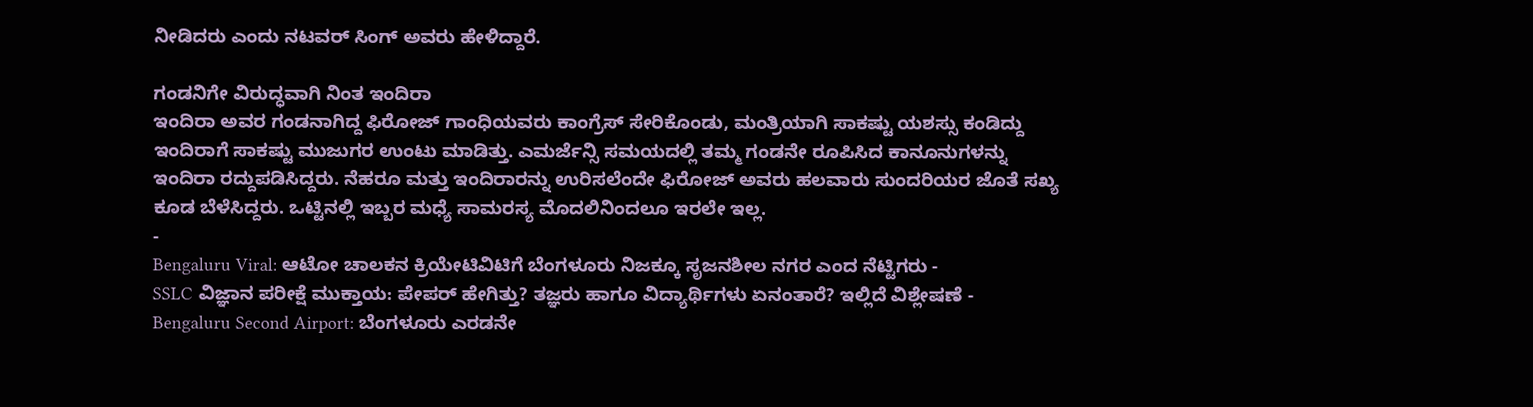ನೀಡಿದರು ಎಂದು ನಟವರ್ ಸಿಂಗ್ ಅವರು ಹೇಳಿದ್ದಾರೆ.

ಗಂಡನಿಗೇ ವಿರುದ್ಧವಾಗಿ ನಿಂತ ಇಂದಿರಾ
ಇಂದಿರಾ ಅವರ ಗಂಡನಾಗಿದ್ದ ಫಿರೋಜ್ ಗಾಂಧಿಯವರು ಕಾಂಗ್ರೆಸ್ ಸೇರಿಕೊಂಡು, ಮಂತ್ರಿಯಾಗಿ ಸಾಕಷ್ಟು ಯಶಸ್ಸು ಕಂಡಿದ್ದು ಇಂದಿರಾಗೆ ಸಾಕಷ್ಟು ಮುಜುಗರ ಉಂಟು ಮಾಡಿತ್ತು. ಎಮರ್ಜೆನ್ಸಿ ಸಮಯದಲ್ಲಿ ತಮ್ಮ ಗಂಡನೇ ರೂಪಿಸಿದ ಕಾನೂನುಗಳನ್ನು ಇಂದಿರಾ ರದ್ದುಪಡಿಸಿದ್ದರು. ನೆಹರೂ ಮತ್ತು ಇಂದಿರಾರನ್ನು ಉರಿಸಲೆಂದೇ ಫಿರೋಜ್ ಅವರು ಹಲವಾರು ಸುಂದರಿಯರ ಜೊತೆ ಸಖ್ಯ ಕೂಡ ಬೆಳೆಸಿದ್ದರು. ಒಟ್ಟಿನಲ್ಲಿ ಇಬ್ಬರ ಮಧ್ಯೆ ಸಾಮರಸ್ಯ ಮೊದಲಿನಿಂದಲೂ ಇರಲೇ ಇಲ್ಲ.
-
Bengaluru Viral: ಆಟೋ ಚಾಲಕನ ಕ್ರಿಯೇಟಿವಿಟಿಗೆ ಬೆಂಗಳೂರು ನಿಜಕ್ಕೂ ಸೃಜನಶೀಲ ನಗರ ಎಂದ ನೆಟ್ಟಿಗರು -
SSLC ವಿಜ್ಞಾನ ಪರೀಕ್ಷೆ ಮುಕ್ತಾಯ: ಪೇಪರ್ ಹೇಗಿತ್ತು? ತಜ್ಞರು ಹಾಗೂ ವಿದ್ಯಾರ್ಥಿಗಳು ಏನಂತಾರೆ? ಇಲ್ಲಿದೆ ವಿಶ್ಲೇಷಣೆ -
Bengaluru Second Airport: ಬೆಂಗಳೂರು ಎರಡನೇ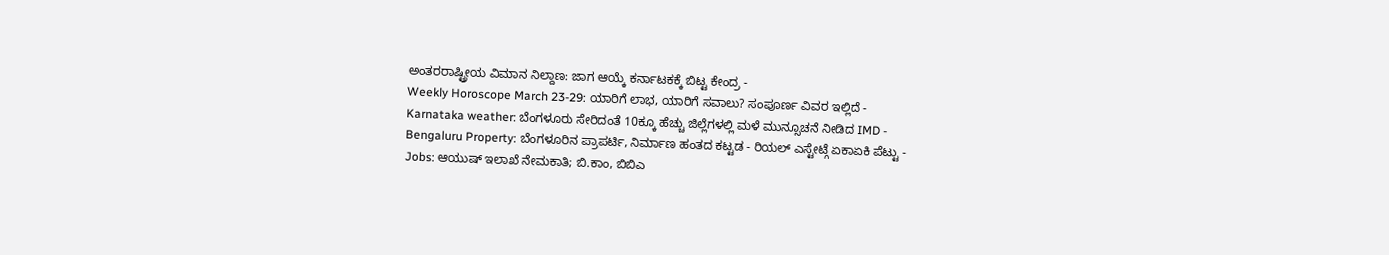ಅಂತರರಾಷ್ಟ್ರೀಯ ವಿಮಾನ ನಿಲ್ದಾಣ: ಜಾಗ ಆಯ್ಕೆ ಕರ್ನಾಟಕಕ್ಕೆ ಬಿಟ್ಟ ಕೇಂದ್ರ -
Weekly Horoscope March 23-29: ಯಾರಿಗೆ ಲಾಭ, ಯಾರಿಗೆ ಸವಾಲು? ಸಂಪೂರ್ಣ ವಿವರ ಇಲ್ಲಿದೆ -
Karnataka weather: ಬೆಂಗಳೂರು ಸೇರಿದಂತೆ 10ಕ್ಕೂ ಹೆಚ್ಚು ಜಿಲ್ಲೆಗಳಲ್ಲಿ ಮಳೆ ಮುನ್ಸೂಚನೆ ನೀಡಿದ IMD -
Bengaluru Property: ಬೆಂಗಳೂರಿನ ಪ್ರಾಪರ್ಟಿ, ನಿರ್ಮಾಣ ಹಂತದ ಕಟ್ಟಡ - ರಿಯಲ್ ಎಸ್ಟೇಟ್ಗೆ ಏಕಾಏಕಿ ಪೆಟ್ಟು -
Jobs: ಆಯುಷ್ ಇಲಾಖೆ ನೇಮಕಾತಿ; ಬಿ.ಕಾಂ, ಬಿಬಿಎ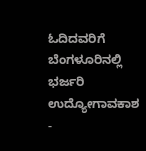ಓದಿದವರಿಗೆ ಬೆಂಗಳೂರಿನಲ್ಲಿ ಭರ್ಜರಿ ಉದ್ಯೋಗಾವಕಾಶ -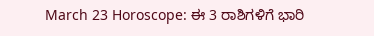March 23 Horoscope: ಈ 3 ರಾಶಿಗಳಿಗೆ ಭಾರಿ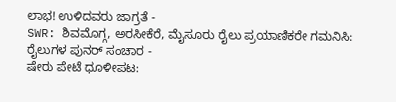ಲಾಭ! ಉಳಿದವರು ಜಾಗ್ರತೆ -
SWR: ಶಿವಮೊಗ್ಗ, ಅರಸೀಕೆರೆ, ಮೈಸೂರು ರೈಲು ಪ್ರಯಾಣಿಕರೇ ಗಮನಿಸಿ: ರೈಲುಗಳ ಪುನರ್ ಸಂಚಾರ -
ಷೇರು ಪೇಟೆ ಧೂಳೀಪಟ: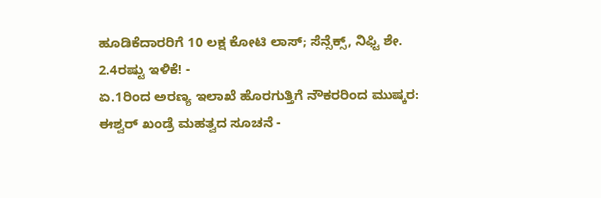ಹೂಡಿಕೆದಾರರಿಗೆ 10 ಲಕ್ಷ ಕೋಟಿ ಲಾಸ್; ಸೆನ್ಸೆಕ್ಸ್, ನಿಫ್ಟಿ ಶೇ. 2.4ರಷ್ಟು ಇಳಿಕೆ! -
ಏ.1ರಿಂದ ಅರಣ್ಯ ಇಲಾಖೆ ಹೊರಗುತ್ತಿಗೆ ನೌಕರರಿಂದ ಮುಷ್ಕರ: ಈಶ್ವರ್ ಖಂಡ್ರೆ ಮಹತ್ವದ ಸೂಚನೆ -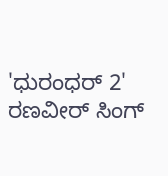'ಧುರಂಧರ್ 2' ರಣವೀರ್ ಸಿಂಗ್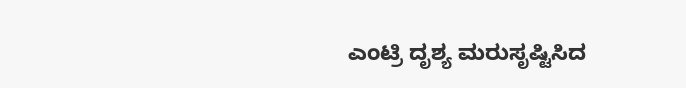ಎಂಟ್ರಿ ದೃಶ್ಯ ಮರುಸೃಷ್ಟಿಸಿದ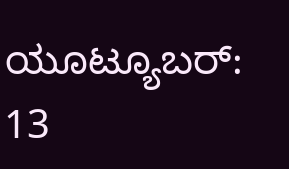ಯೂಟ್ಯೂಬರ್: 13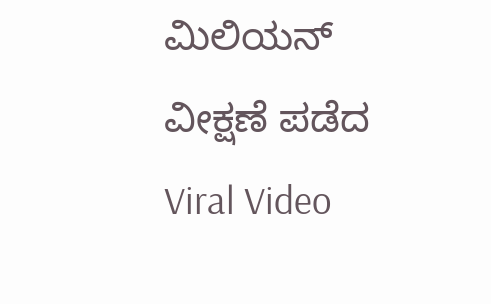ಮಿಲಿಯನ್ ವೀಕ್ಷಣೆ ಪಡೆದ Viral Video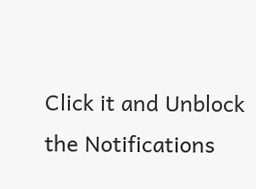Click it and Unblock the Notifications